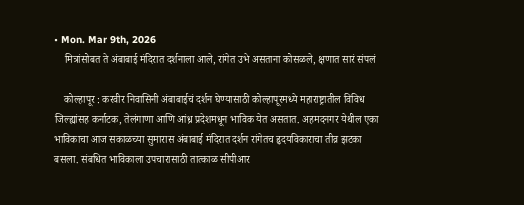• Mon. Mar 9th, 2026
    मित्रांसोबत ते अंबाबाई मंदिरात दर्शनाला आले, रांगेत उभे असताना कोसळले, क्षणात सारं संपलं

    कोल्हापूर : करवीर निवासिनी अंबाबाईचं दर्शन घेण्यासाठी कोल्हापूरमध्ये महाराष्ट्रातील विविध जिल्ह्यांसह कर्नाटक, तेलंगाणा आणि आंध्र प्रदेशमधून भाविक येत असतात. अहमदनगर येथील एका भाविकाचा आज सकाळच्या सुमारास अंबाबाई मंदिरात दर्शन रांगेतच हृदयविकाराचा तीव्र झटका बसला. संबधित भाविकाला उपचारासाठी तात्काळ सीपीआर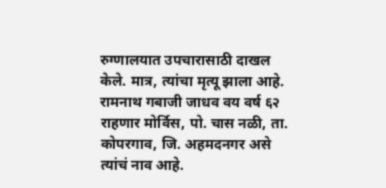रुग्णालयात उपचारासाठी दाखल केले. मात्र, त्यांचा मृत्यू झाला आहे. रामनाथ गबाजी जाधव वय वर्ष ६२ राहणार मोर्विस, पो. चास नळी, ता. कोपरगाव, जि. अहमदनगर असे त्यांचं नाव आहे.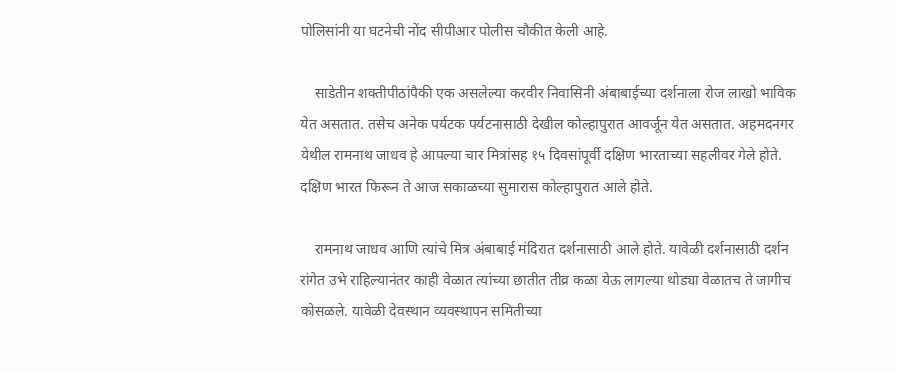पोलिसांनी या घटनेची नोंद सीपीआर पोलीस चौकीत केली आहे.

    साडेतीन शक्तीपीठांपैकी एक असलेल्या करवीर निवासिनी अंबाबाईच्या दर्शनाला रोज लाखो भाविक येत असतात. तसेच अनेक पर्यटक पर्यटनासाठी देखील कोल्हापुरात आवर्जून येत असतात. अहमदनगर येथील रामनाथ जाधव हे आपल्या चार मित्रांसह १५ दिवसांपूर्वी दक्षिण भारताच्या सहलीवर गेले होते. दक्षिण भारत फिरून ते आज सकाळच्या सुमारास कोल्हापुरात आले होते.

    रामनाथ जाधव आणि त्यांचे मित्र अंबाबाई मंदिरात दर्शनासाठी आले होते. यावेळी दर्शनासाठी दर्शन रांगेत उभे राहिल्यानंतर काही वेळात त्यांच्या छातीत तीव्र कळा येऊ लागल्या थोड्या वेळातच ते जागीच कोसळले. यावेळी देवस्थान व्यवस्थापन समितीच्या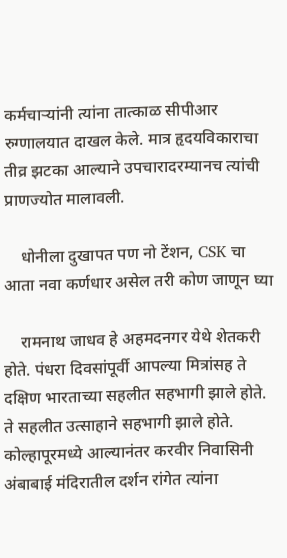कर्मचाऱ्यांनी त्यांना तात्काळ सीपीआर रुग्णालयात दाखल केले. मात्र हृदयविकाराचा तीव्र झटका आल्याने उपचारादरम्यानच त्यांची प्राणज्योत मालावली.

    धोनीला दुखापत पण नो टेंशन, CSK चा आता नवा कर्णधार असेल तरी कोण जाणून घ्या

    रामनाथ जाधव हे अहमदनगर येथे शेतकरी होते. पंधरा दिवसांपूर्वी आपल्या मित्रांसह ते दक्षिण भारताच्या सहलीत सहभागी झाले होते. ते सहलीत उत्साहाने सहभागी झाले होते. कोल्हापूरमध्ये आल्यानंतर करवीर निवासिनी अंबाबाई मंदिरातील दर्शन रांगेत त्यांना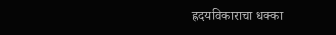ह्रदयविकाराचा धक्का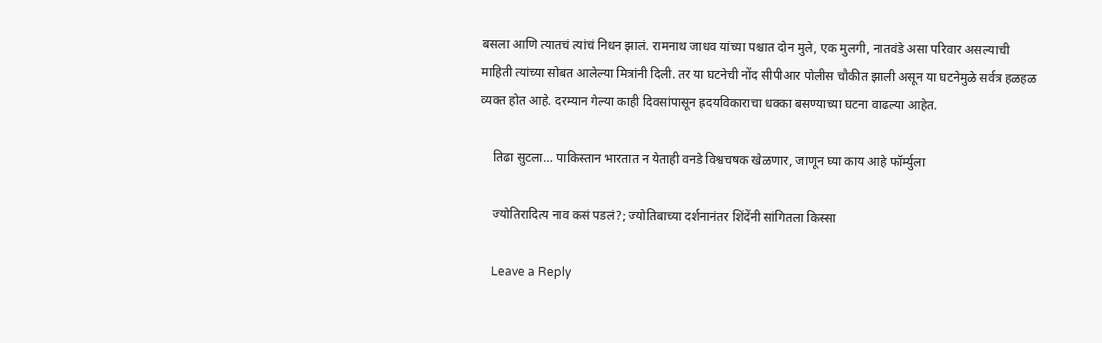बसला आणि त्यातचं त्यांचं निधन झालं. रामनाथ जाधव यांच्या पश्चात दोन मुले, एक मुलगी, नातवंडे असा परिवार असल्याची माहिती त्यांच्या सोबत आलेल्या मित्रांनी दिली. तर या घटनेची नोंद सीपीआर पोलीस चौकीत झाली असून या घटनेमुळे सर्वत्र हळहळ व्यक्त होत आहे. दरम्यान गेल्या काही दिवसांपासून ह्रदयविकाराचा धक्का बसण्याच्या घटना वाढल्या आहेत.

    तिढा सुटला… पाकिस्तान भारतात न येताही वनडे विश्वचषक खेळणार, जाणून घ्या काय आहे फॉर्म्युला

    ज्योतिरादित्य नाव कसं पडलं?; ज्योतिबाच्या दर्शनानंतर शिंदेंनी सांगितला किस्सा

    Leave a Reply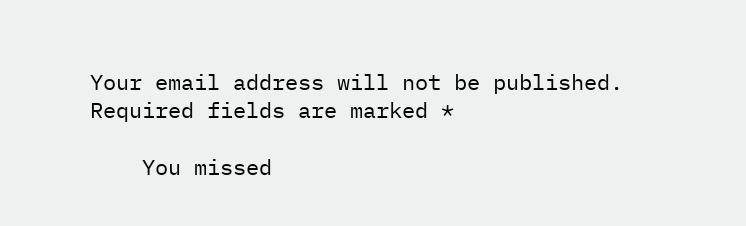Your email address will not be published. Required fields are marked *

    You missed